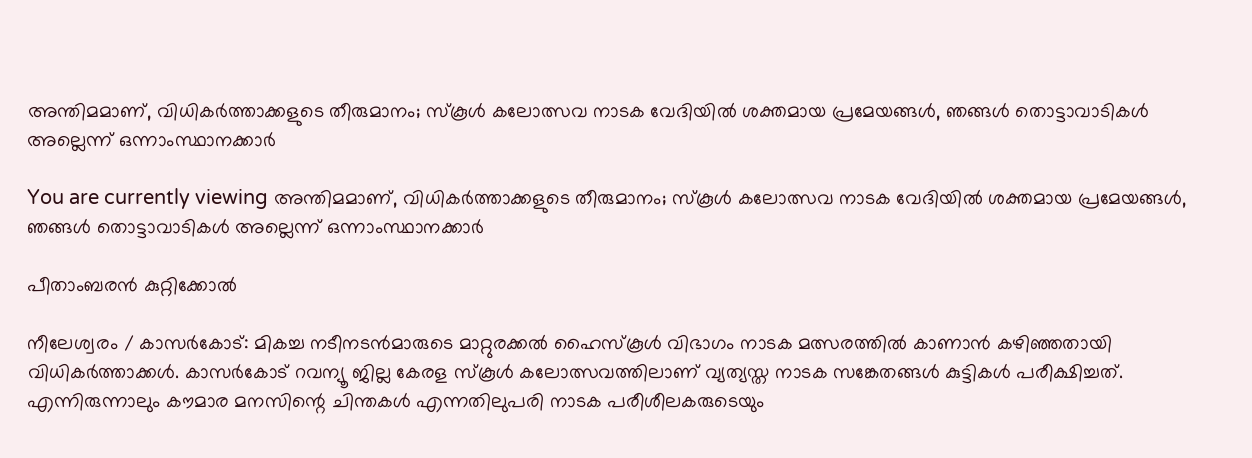അന്തിമമാണ്, വിധികർത്താക്കളുടെ തീരുമാനം; സ്കൂൾ കലോത്സവ നാടക വേദിയിൽ ശക്തമായ പ്രമേയങ്ങൾ, ഞങ്ങൾ തൊട്ടാവാടികൾ അല്ലെന്ന് ഒന്നാംസ്ഥാനക്കാർ

You are currently viewing അന്തിമമാണ്, വിധികർത്താക്കളുടെ തീരുമാനം; സ്കൂൾ കലോത്സവ നാടക വേദിയിൽ ശക്തമായ പ്രമേയങ്ങൾ, ഞങ്ങൾ തൊട്ടാവാടികൾ അല്ലെന്ന് ഒന്നാംസ്ഥാനക്കാർ

പീതാംബരൻ കുറ്റിക്കോൽ

നീലേശ്വരം / കാസർകോട്: മികച്ച നടീനടൻമാരുടെ മാറ്റുരക്കൽ ഹൈസ്കൂൾ വിഭാഗം നാടക മത്സരത്തിൽ കാണാൻ കഴിഞ്ഞതായി വിധികർത്താക്കൾ. കാസർകോട് റവന്യൂ ജില്ല കേരള സ്കൂൾ കലോത്സവത്തിലാണ് വ്യത്യസ്ത നാടക സങ്കേതങ്ങൾ കുട്ടികൾ പരീക്ഷിച്ചത്. എന്നിരുന്നാലും കൗമാര മനസിന്റെ ചിന്തകൾ എന്നതിലുപരി നാടക പരീശീലകരുടെയും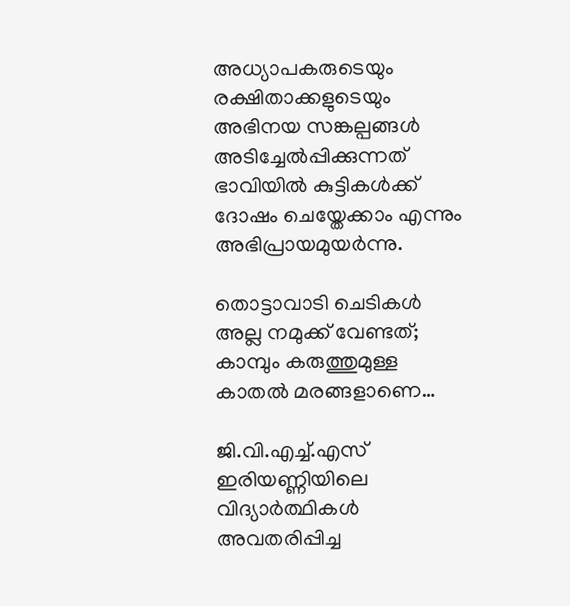അധ്യാപകരുടെയും രക്ഷിതാക്കളുടെയും അഭിനയ സങ്കല്പങ്ങൾ അടിച്ചേൽപ്പിക്കുന്നത് ഭാവിയിൽ കുട്ടികൾക്ക് ദോഷം ചെയ്തേക്കാം എന്നും അഭിപ്രായമുയർന്നു.

തൊട്ടാവാടി ചെടികൾ അല്ല നമുക്ക് വേണ്ടത്; കാമ്പും കരുത്തുമുള്ള കാതൽ മരങ്ങളാണെ…

ജി.വി.എച്ച്.എസ് ഇരിയണ്ണിയിലെ വിദ്യാർത്ഥികൾ അവതരിപ്പിച്ച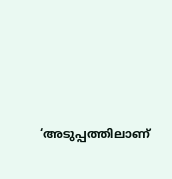‘അടുപ്പത്തിലാണ്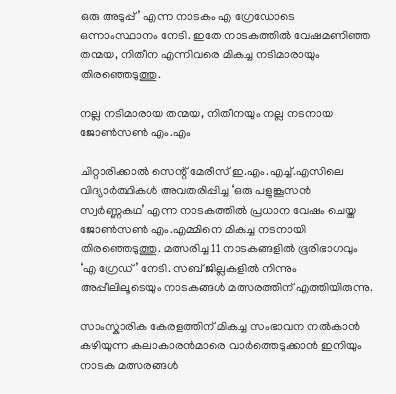ഒരു അടുപ്പ്’ എന്ന നാടകം എ ഗ്രേഡോടെ ഒന്നാംസ്ഥാനം നേടി. ഇതേ നാടകത്തിൽ വേഷമണിഞ്ഞ തന്മയ, നിതീന എന്നിവരെ മികച്ച നടിമാരായും തിരഞ്ഞെടുത്തു.

നല്ല നടിമാരായ തന്മയ, നിതീനയും നല്ല നടനായ ജോൺസൺ എം.എം

ചിറ്റാരിക്കാൽ സെന്റ് മേരീസ് ഇ.എം.എച്ച്.എസിലെ വിദ്യാർത്ഥികൾ അവതരിപ്പിച്ച ‘ഒരു പളുങ്കൂസൻ സ്വർണ്ണകഥ’ എന്ന നാടകത്തിൽ പ്രധാന വേഷം ചെയ്ത ജോൺസൺ എം.എമ്മിനെ മികച്ച നടനായി തിരഞ്ഞെടുത്തു. മത്സരിച്ച 11 നാടകങ്ങളിൽ ഭൂരിഭാഗവും ‘എ ഗ്രേഡ്’ നേടി. സബ് ജില്ലകളിൽ നിന്നും അപ്പീലിലൂടെയും നാടകങ്ങൾ മത്സരത്തിന് എത്തിയിരുന്നു.

സാംസ്കാരിക കേരളത്തിന് മികച്ച സംഭാവന നൽകാൻ കഴിയുന്ന കലാകാരൻമാരെ വാർത്തെടുക്കാൻ ഇനിയും നാടക മത്സരങ്ങൾ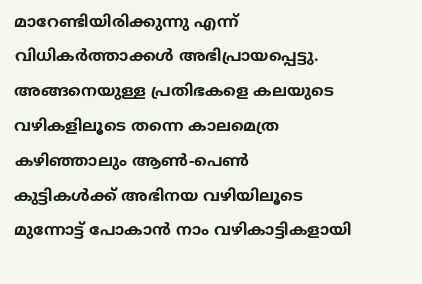മാറേണ്ടിയിരിക്കുന്നു എന്ന് വിധികർത്താക്കൾ അഭിപ്രായപ്പെട്ടു. അങ്ങനെയുള്ള പ്രതിഭകളെ കലയുടെ വഴികളിലൂടെ തന്നെ കാലമെത്ര കഴിഞ്ഞാലും ആൺ-പെൺ കുട്ടികൾക്ക് അഭിനയ വഴിയിലൂടെ മുന്നോട്ട് പോകാൻ നാം വഴികാട്ടികളായി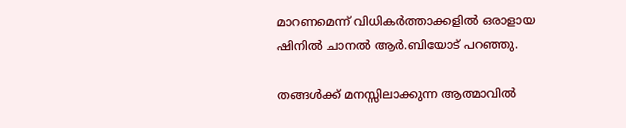മാറണമെന്ന് വിധികർത്താക്കളിൽ ഒരാളായ ഷിനിൽ ചാനൽ ആർ.ബിയോട് പറഞ്ഞു.

തങ്ങൾക്ക് മനസ്സിലാക്കുന്ന ആത്മാവിൽ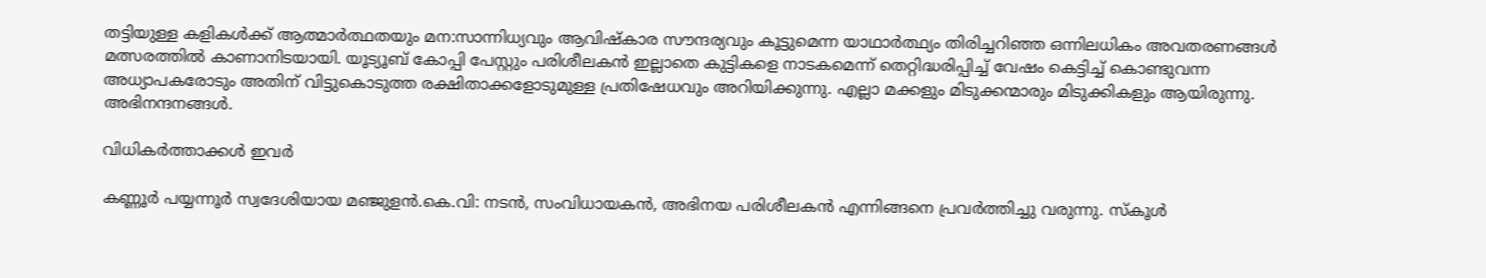തട്ടിയുള്ള കളികൾക്ക് ആത്മാർത്ഥതയും മന:സാന്നിധ്യവും ആവിഷ്കാര സൗന്ദര്യവും കൂട്ടുമെന്ന യാഥാർത്ഥ്യം തിരിച്ചറിഞ്ഞ ഒന്നിലധികം അവതരണങ്ങൾ മത്സരത്തിൽ കാണാനിടയായി. യൂട്യൂബ് കോപ്പി പേസ്റ്റും പരിശീലകൻ ഇല്ലാതെ കുട്ടികളെ നാടകമെന്ന് തെറ്റിദ്ധരിപ്പിച്ച് വേഷം കെട്ടിച്ച് കൊണ്ടുവന്ന അധ്യാപകരോടും അതിന് വിട്ടുകൊടുത്ത രക്ഷിതാക്കളോടുമുള്ള പ്രതിഷേധവും അറിയിക്കുന്നു. എല്ലാ മക്കളും മിടുക്കന്മാരും മിടുക്കികളും ആയിരുന്നു. അഭിനന്ദനങ്ങൾ.

വിധികർത്താക്കൾ ഇവർ

കണ്ണൂർ പയ്യന്നൂർ സ്വദേശിയായ മഞ്ജുളൻ.കെ.വി: നടൻ, സംവിധായകൻ, അഭിനയ പരിശീലകൻ എന്നിങ്ങനെ പ്രവർത്തിച്ചു വരുന്നു. സ്‌കൂൾ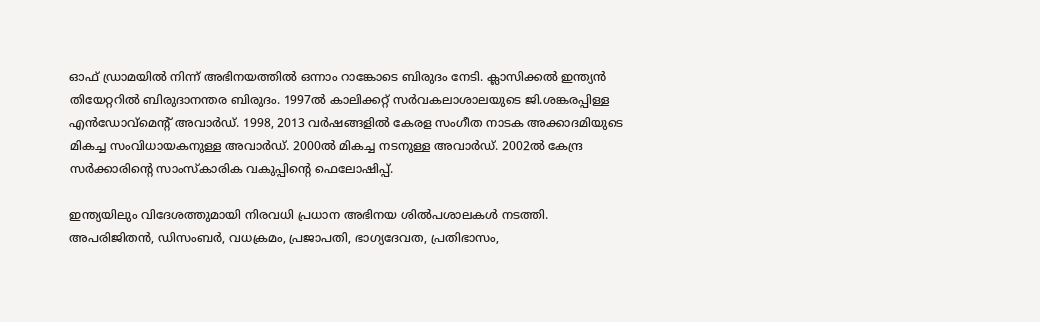ഓഫ് ഡ്രാമയിൽ നിന്ന് അഭിനയത്തിൽ ഒന്നാം റാങ്കോടെ ബിരുദം നേടി. ക്ലാസിക്കൽ ഇന്ത്യൻ തിയേറ്ററിൽ ബിരുദാനന്തര ബിരുദം. 1997ൽ കാലിക്കറ്റ് സർവകലാശാലയുടെ ജി.ശങ്കരപ്പിള്ള എൻഡോവ്‌മെന്റ് അവാർഡ്. 1998, 2013 വർഷങ്ങളിൽ കേരള സംഗീത നാടക അക്കാദമിയുടെ മികച്ച സംവിധായകനുള്ള അവാർഡ്. 2000ൽ മികച്ച നടനുള്ള അവാർഡ്. 2002ൽ കേന്ദ്ര സർക്കാരിന്റെ സാംസ്കാരിക വകുപ്പിൻ്റെ ഫെലോഷിപ്പ്.

ഇന്ത്യയിലും വിദേശത്തുമായി നിരവധി പ്രധാന അഭിനയ ശിൽപശാലകൾ നടത്തി.
അപരിജിതൻ, ഡിസംബർ, വധക്രമം, പ്രജാപതി, ഭാഗ്യദേവത, പ്രതിഭാസം,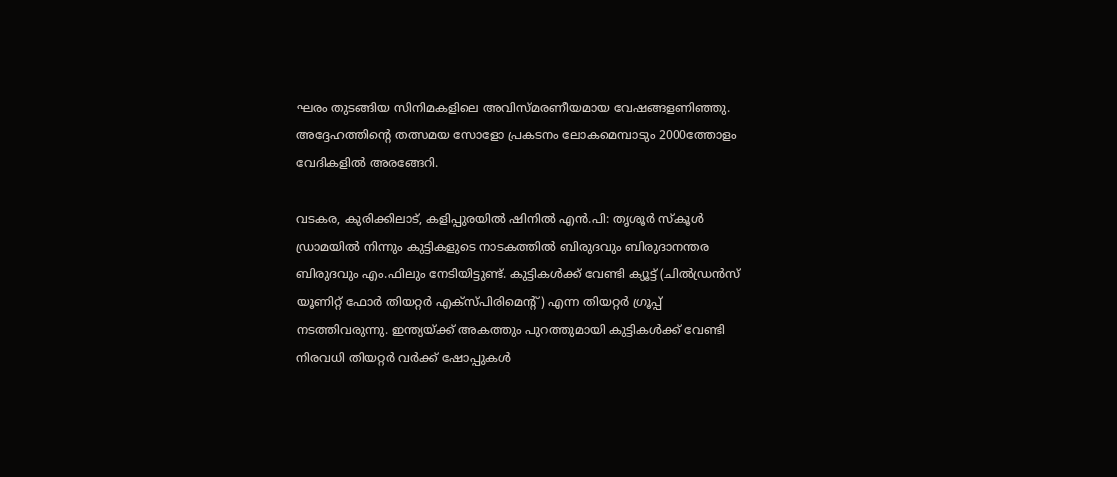ഘരം തുടങ്ങിയ സിനിമകളിലെ അവിസ്മരണീയമായ വേഷങ്ങളണിഞ്ഞു. അദ്ദേഹത്തിൻ്റെ തത്സമയ സോളോ പ്രകടനം ലോകമെമ്പാടും 2000ത്തോളം വേദികളിൽ അരങ്ങേറി.

വടകര, കുരിക്കിലാട്, കളിപ്പുരയിൽ ഷിനിൽ എൻ.പി: തൃശൂർ സ്കൂൾ ഡ്രാമയിൽ നിന്നും കുട്ടികളുടെ നാടകത്തിൽ ബിരുദവും ബിരുദാനന്തര ബിരുദവും എം.ഫിലും നേടിയിട്ടുണ്ട്. കുട്ടികൾക്ക് വേണ്ടി ക്യൂട്ട് (ചിൽഡ്രൻസ് യൂണിറ്റ് ഫോർ തിയറ്റർ എക്സ്പിരിമെന്റ്) എന്ന തിയറ്റർ ഗ്രൂപ്പ് നടത്തിവരുന്നു. ഇന്ത്യയ്ക്ക് അകത്തും പുറത്തുമായി കുട്ടികൾക്ക് വേണ്ടി നിരവധി തിയറ്റർ വർക്ക് ഷോപ്പുകൾ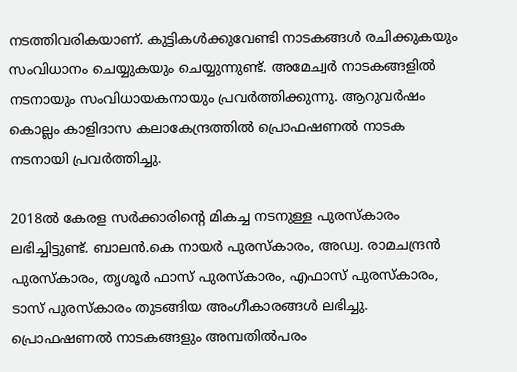നടത്തിവരികയാണ്. കുട്ടികൾക്കുവേണ്ടി നാടകങ്ങൾ രചിക്കുകയും സംവിധാനം ചെയ്യുകയും ചെയ്യുന്നുണ്ട്. അമേച്വർ നാടകങ്ങളിൽ നടനായും സംവിധായകനായും പ്രവർത്തിക്കുന്നു. ആറുവർഷം കൊല്ലം കാളിദാസ കലാകേന്ദ്രത്തിൽ പ്രൊഫഷണൽ നാടക നടനായി പ്രവർത്തിച്ചു.

2018ൽ കേരള സർക്കാരിൻ്റെ മികച്ച നടനുള്ള പുരസ്കാരം ലഭിച്ചിട്ടുണ്ട്. ബാലൻ.കെ നായർ പുരസ്കാരം, അഡ്വ. രാമചന്ദ്രൻ പുരസ്കാരം, തൃശൂർ ഫാസ് പുരസ്കാരം, എഫാസ് പുരസ്കാരം, ടാസ് പുരസ്കാരം തുടങ്ങിയ അംഗീകാരങ്ങൾ ലഭിച്ചു. പ്രൊഫഷണൽ നാടകങ്ങളും അമ്പതിൽപരം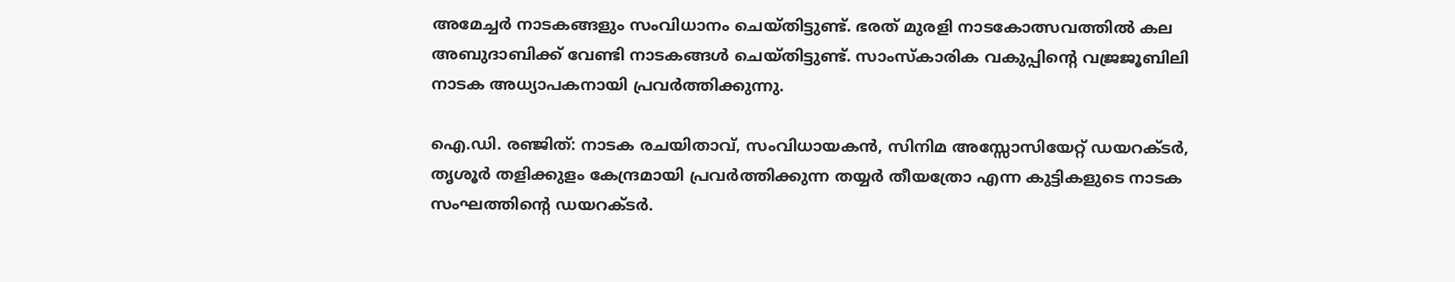അമേച്ചർ നാടകങ്ങളും സംവിധാനം ചെയ്തിട്ടുണ്ട്. ഭരത് മുരളി നാടകോത്സവത്തിൽ കല അബുദാബിക്ക് വേണ്ടി നാടകങ്ങൾ ചെയ്തിട്ടുണ്ട്. സാംസ്കാരിക വകുപ്പിൻ്റെ വജ്രജൂബിലി നാടക അധ്യാപകനായി പ്രവർത്തിക്കുന്നു.

ഐ.ഡി. രഞ്ജിത്: നാടക രചയിതാവ്, സംവിധായകൻ, സിനിമ അസ്സോസിയേറ്റ് ഡയറക്ടർ, തൃശൂർ തളിക്കുളം കേന്ദ്രമായി പ്രവർത്തിക്കുന്ന തയ്യർ തീയത്രോ എന്ന കുട്ടികളുടെ നാടക സംഘത്തിൻ്റെ ഡയറക്ടർ.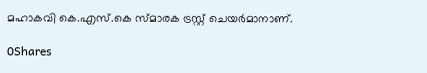മഹാകവി കെ.എസ്.കെ സ്മാരക ട്രസ്റ്റ് ചെയർമാനാണ്.

0Shares